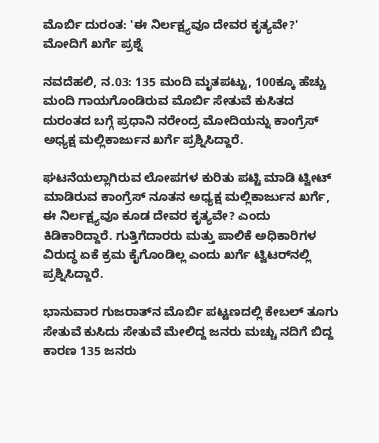ಮೊರ್ಬಿ ದುರಂತ: 'ಈ ನಿರ್ಲಕ್ಷ್ಯವೂ ದೇವರ ಕೃತ್ಯವೇ?' ಮೋದಿಗೆ ಖರ್ಗೆ ಪ್ರಶ್ನೆ

ನವದೆಹಲಿ, ನ.03: 135 ಮಂದಿ ಮೃತಪಟ್ಟು, 100ಕ್ಕೂ ಹೆಚ್ಚು ಮಂದಿ ಗಾಯಗೊಂಡಿರುವ ಮೊರ್ಬಿ ಸೇತುವೆ ಕುಸಿತದ ದುರಂತದ ಬಗ್ಗೆ ಪ್ರಧಾನಿ ನರೇಂದ್ರ ಮೋದಿಯನ್ನು ಕಾಂಗ್ರೆಸ್ ಅಧ್ಯಕ್ಷ ಮಲ್ಲಿಕಾರ್ಜುನ ಖರ್ಗೆ ಪ್ರಶ್ನಿಸಿದ್ದಾರೆ.

ಘಟನೆಯಲ್ಲಾಗಿರುವ ಲೋಪಗಳ ಕುರಿತು ಪಟ್ಟಿ ಮಾಡಿ ಟ್ವೀಟ್ ಮಾಡಿರುವ ಕಾಂಗ್ರೆಸ್ ನೂತನ ಅಧ್ಯಕ್ಷ ಮಲ್ಲಿಕಾರ್ಜುನ ಖರ್ಗೆ, ಈ ನಿರ್ಲಕ್ಷ್ಯವೂ ಕೂಡ ದೇವರ ಕೃತ್ಯವೇ? ಎಂದು ಕಿಡಿಕಾರಿದ್ದಾರೆ. ಗುತ್ತಿಗೆದಾರರು ಮತ್ತು ಪಾಲಿಕೆ ಅಧಿಕಾರಿಗಳ ವಿರುದ್ಧ ಏಕೆ ಕ್ರಮ ಕೈಗೊಂಡಿಲ್ಲ ಎಂದು ಖರ್ಗೆ ಟ್ವಿಟರ್‌ನಲ್ಲಿ ಪ್ರಶ್ನಿಸಿದ್ದಾರೆ.

ಭಾನುವಾರ ಗುಜರಾತ್‌ನ ಮೊರ್ಬಿ ಪಟ್ಟಣದಲ್ಲಿ ಕೇಬಲ್ ತೂಗು ಸೇತುವೆ ಕುಸಿದು ಸೇತುವೆ ಮೇಲಿದ್ದ ಜನರು ಮಚ್ಚು ನದಿಗೆ ಬಿದ್ದ ಕಾರಣ 135 ಜನರು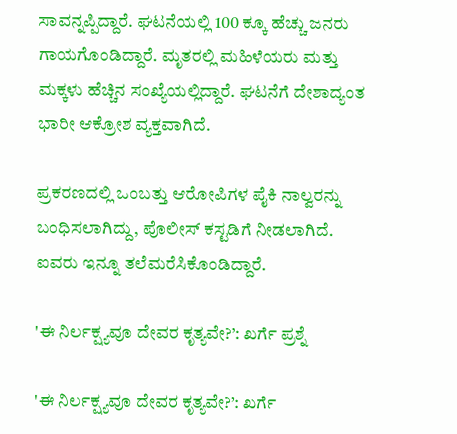ಸಾವನ್ನಪ್ಪಿದ್ದಾರೆ. ಘಟನೆಯಲ್ಲಿ 100 ಕ್ಕೂ ಹೆಚ್ಚು ಜನರು ಗಾಯಗೊಂಡಿದ್ದಾರೆ. ಮೃತರಲ್ಲಿ ಮಹಿಳೆಯರು ಮತ್ತು ಮಕ್ಕಳು ಹೆಚ್ಚಿನ ಸಂಖ್ಯೆಯಲ್ಲಿದ್ದಾರೆ. ಘಟನೆಗೆ ದೇಶಾದ್ಯಂತ ಭಾರೀ ಆಕ್ರೋಶ ವ್ಯಕ್ತವಾಗಿದೆ.

ಪ್ರಕರಣದಲ್ಲಿ ಒಂಬತ್ತು ಆರೋಪಿಗಳ ಪೈಕಿ ನಾಲ್ವರನ್ನು ಬಂಧಿಸಲಾಗಿದ್ದು, ಪೊಲೀಸ್ ಕಸ್ಟಡಿಗೆ ನೀಡಲಾಗಿದೆ. ಐವರು ಇನ್ನೂ ತಲೆಮರೆಸಿಕೊಂಡಿದ್ದಾರೆ.

'ಈ ನಿರ್ಲಕ್ಷ್ಯವೂ ದೇವರ ಕೃತ್ಯವೇ?’: ಖರ್ಗೆ ಪ್ರಶ್ನೆ

'ಈ ನಿರ್ಲಕ್ಷ್ಯವೂ ದೇವರ ಕೃತ್ಯವೇ?’: ಖರ್ಗೆ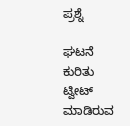ಪ್ರಶ್ನೆ

ಘಟನೆ ಕುರಿತು ಟ್ವೀಟ್ ಮಾಡಿರುವ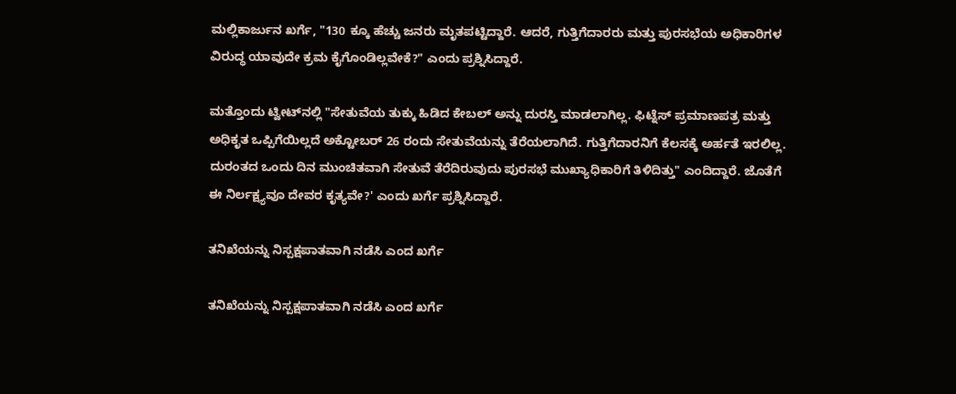ಮಲ್ಲಿಕಾರ್ಜುನ ಖರ್ಗೆ, "130 ಕ್ಕೂ ಹೆಚ್ಚು ಜನರು ಮೃತಪಟ್ಟಿದ್ದಾರೆ. ಆದರೆ, ಗುತ್ತಿಗೆದಾರರು ಮತ್ತು ಪುರಸಭೆಯ ಅಧಿಕಾರಿಗಳ ವಿರುದ್ಧ ಯಾವುದೇ ಕ್ರಮ ಕೈಗೊಂಡಿಲ್ಲವೇಕೆ?" ಎಂದು ಪ್ರಶ್ನಿಸಿದ್ದಾರೆ.

ಮತ್ತೊಂದು ಟ್ವೀಟ್‌ನಲ್ಲಿ "ಸೇತುವೆಯ ತುಕ್ಕು ಹಿಡಿದ ಕೇಬಲ್ ಅನ್ನು ದುರಸ್ತಿ ಮಾಡಲಾಗಿಲ್ಲ. ಫಿಟ್ನೆಸ್ ಪ್ರಮಾಣಪತ್ರ ಮತ್ತು ಅಧಿಕೃತ ಒಪ್ಪಿಗೆಯಿಲ್ಲದೆ ಅಕ್ಟೋಬರ್ 26 ರಂದು ಸೇತುವೆಯನ್ನು ತೆರೆಯಲಾಗಿದೆ. ಗುತ್ತಿಗೆದಾರನಿಗೆ ಕೆಲಸಕ್ಕೆ ಅರ್ಹತೆ ಇರಲಿಲ್ಲ. ದುರಂತದ ಒಂದು ದಿನ ಮುಂಚಿತವಾಗಿ ಸೇತುವೆ ತೆರೆದಿರುವುದು ಪುರಸಭೆ ಮುಖ್ಯಾಧಿಕಾರಿಗೆ ತಿಳಿದಿತ್ತು" ಎಂದಿದ್ದಾರೆ. ಜೊತೆಗೆ ಈ ನಿರ್ಲಕ್ಷ್ಯವೂ ದೇವರ ಕೃತ್ಯವೇ?' ಎಂದು ಖರ್ಗೆ ಪ್ರಶ್ನಿಸಿದ್ದಾರೆ.

ತನಿಖೆಯನ್ನು ನಿಸ್ಪಕ್ಷಪಾತವಾಗಿ ನಡೆಸಿ ಎಂದ ಖರ್ಗೆ

ತನಿಖೆಯನ್ನು ನಿಸ್ಪಕ್ಷಪಾತವಾಗಿ ನಡೆಸಿ ಎಂದ ಖರ್ಗೆ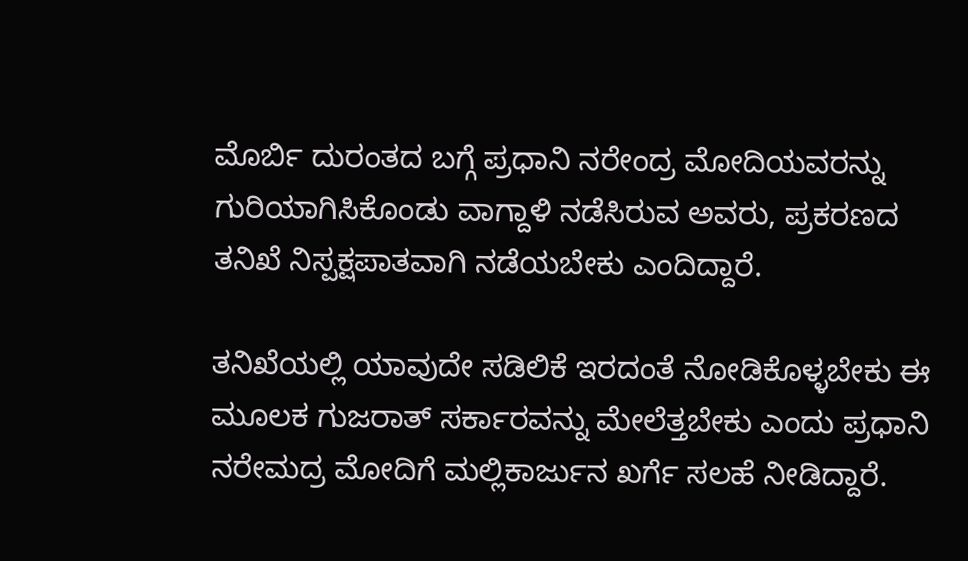ಮೊರ್ಬಿ ದುರಂತದ ಬಗ್ಗೆ ಪ್ರಧಾನಿ ನರೇಂದ್ರ ಮೋದಿಯವರನ್ನು ಗುರಿಯಾಗಿಸಿಕೊಂಡು ವಾಗ್ದಾಳಿ ನಡೆಸಿರುವ ಅವರು, ಪ್ರಕರಣದ ತನಿಖೆ ನಿಸ್ಪಕ್ಷಪಾತವಾಗಿ ನಡೆಯಬೇಕು ಎಂದಿದ್ದಾರೆ.

ತನಿಖೆಯಲ್ಲಿ ಯಾವುದೇ ಸಡಿಲಿಕೆ ಇರದಂತೆ ನೋಡಿಕೊಳ್ಳಬೇಕು ಈ ಮೂಲಕ ಗುಜರಾತ್ ಸರ್ಕಾರವನ್ನು ಮೇಲೆತ್ತಬೇಕು ಎಂದು ಪ್ರಧಾನಿ ನರೇಮದ್ರ ಮೋದಿಗೆ ಮಲ್ಲಿಕಾರ್ಜುನ ಖರ್ಗೆ ಸಲಹೆ ನೀಡಿದ್ದಾರೆ.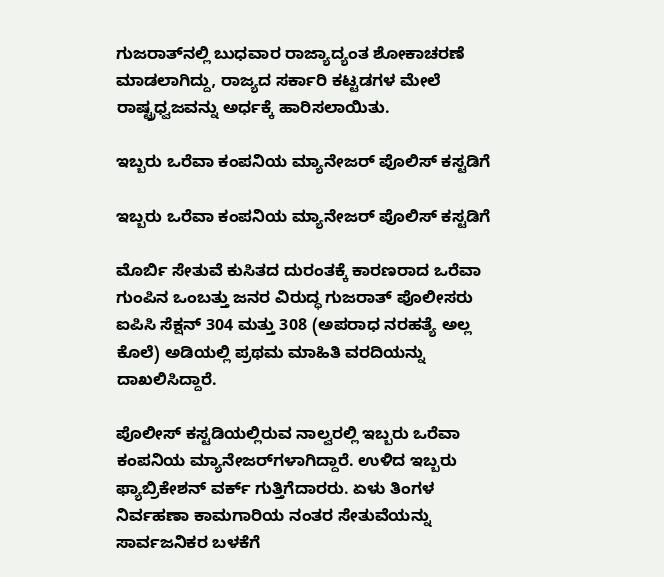ಗುಜರಾತ್‌ನಲ್ಲಿ ಬುಧವಾರ ರಾಜ್ಯಾದ್ಯಂತ ಶೋಕಾಚರಣೆ ಮಾಡಲಾಗಿದ್ದು, ರಾಜ್ಯದ ಸರ್ಕಾರಿ ಕಟ್ಟಡಗಳ ಮೇಲೆ ರಾಷ್ಟ್ರಧ್ವಜವನ್ನು ಅರ್ಧಕ್ಕೆ ಹಾರಿಸಲಾಯಿತು.

ಇಬ್ಬರು ಒರೆವಾ ಕಂಪನಿಯ ಮ್ಯಾನೇಜರ್‌ ಪೊಲಿಸ್ ಕಸ್ಟಡಿಗೆ

ಇಬ್ಬರು ಒರೆವಾ ಕಂಪನಿಯ ಮ್ಯಾನೇಜರ್‌ ಪೊಲಿಸ್ ಕಸ್ಟಡಿಗೆ

ಮೊರ್ಬಿ ಸೇತುವೆ ಕುಸಿತದ ದುರಂತಕ್ಕೆ ಕಾರಣರಾದ ಒರೆವಾ ಗುಂಪಿನ ಒಂಬತ್ತು ಜನರ ವಿರುದ್ಧ ಗುಜರಾತ್ ಪೊಲೀಸರು ಐಪಿಸಿ ಸೆಕ್ಷನ್ 304 ಮತ್ತು 308 (ಅಪರಾಧ ನರಹತ್ಯೆ ಅಲ್ಲ ಕೊಲೆ) ಅಡಿಯಲ್ಲಿ ಪ್ರಥಮ ಮಾಹಿತಿ ವರದಿಯನ್ನು ದಾಖಲಿಸಿದ್ದಾರೆ.

ಪೊಲೀಸ್ ಕಸ್ಟಡಿಯಲ್ಲಿರುವ ನಾಲ್ವರಲ್ಲಿ ಇಬ್ಬರು ಒರೆವಾ ಕಂಪನಿಯ ಮ್ಯಾನೇಜರ್‌ಗಳಾಗಿದ್ದಾರೆ. ಉಳಿದ ಇಬ್ಬರು ಫ್ಯಾಬ್ರಿಕೇಶನ್ ವರ್ಕ್ ಗುತ್ತಿಗೆದಾರರು. ಏಳು ತಿಂಗಳ ನಿರ್ವಹಣಾ ಕಾಮಗಾರಿಯ ನಂತರ ಸೇತುವೆಯನ್ನು ಸಾರ್ವಜನಿಕರ ಬಳಕೆಗೆ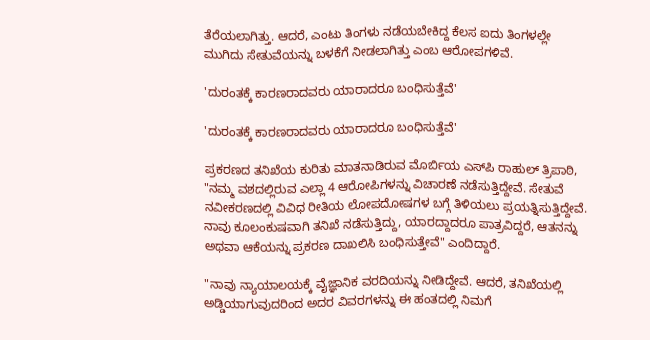ತೆರೆಯಲಾಗಿತ್ತು. ಆದರೆ, ಎಂಟು ತಿಂಗಳು ನಡೆಯಬೇಕಿದ್ದ ಕೆಲಸ ಐದು ತಿಂಗಳಲ್ಲೇ ಮುಗಿದು ಸೇತುವೆಯನ್ನು ಬಳಕೆಗೆ ನೀಡಲಾಗಿತ್ತು ಎಂಬ ಆರೋಪಗಳಿವೆ.

'ದುರಂತಕ್ಕೆ ಕಾರಣರಾದವರು ಯಾರಾದರೂ ಬಂಧಿಸುತ್ತೆವೆ'

'ದುರಂತಕ್ಕೆ ಕಾರಣರಾದವರು ಯಾರಾದರೂ ಬಂಧಿಸುತ್ತೆವೆ'

ಪ್ರಕರಣದ ತನಿಖೆಯ ಕುರಿತು ಮಾತನಾಡಿರುವ ಮೊರ್ಬಿಯ ಎಸ್‌ಪಿ ರಾಹುಲ್ ತ್ರಿಪಾಠಿ, "ನಮ್ಮ ವಶದಲ್ಲಿರುವ ಎಲ್ಲಾ 4 ಆರೋಪಿಗಳನ್ನು ವಿಚಾರಣೆ ನಡೆಸುತ್ತಿದ್ದೇವೆ. ಸೇತುವೆ ನವೀಕರಣದಲ್ಲಿ ವಿವಿಧ ರೀತಿಯ ಲೋಪದೋಷಗಳ ಬಗ್ಗೆ ತಿಳಿಯಲು ಪ್ರಯತ್ನಿಸುತ್ತಿದ್ದೇವೆ. ನಾವು ಕೂಲಂಕುಷವಾಗಿ ತನಿಖೆ ನಡೆಸುತ್ತಿದ್ದು, ಯಾರದ್ದಾದರೂ ಪಾತ್ರವಿದ್ದರೆ, ಆತನನ್ನು ಅಥವಾ ಆಕೆಯನ್ನು ಪ್ರಕರಣ ದಾಖಲಿಸಿ ಬಂಧಿಸುತ್ತೇವೆ" ಎಂದಿದ್ದಾರೆ.

"ನಾವು ನ್ಯಾಯಾಲಯಕ್ಕೆ ವೈಜ್ಞಾನಿಕ ವರದಿಯನ್ನು ನೀಡಿದ್ದೇವೆ. ಆದರೆ, ತನಿಖೆಯಲ್ಲಿ ಅಡ್ಡಿಯಾಗುವುದರಿಂದ ಅದರ ವಿವರಗಳನ್ನು ಈ ಹಂತದಲ್ಲಿ ನಿಮಗೆ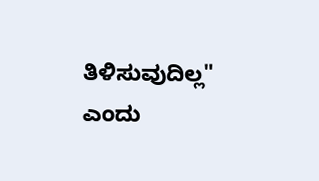ತಿಳಿಸುವುದಿಲ್ಲ" ಎಂದು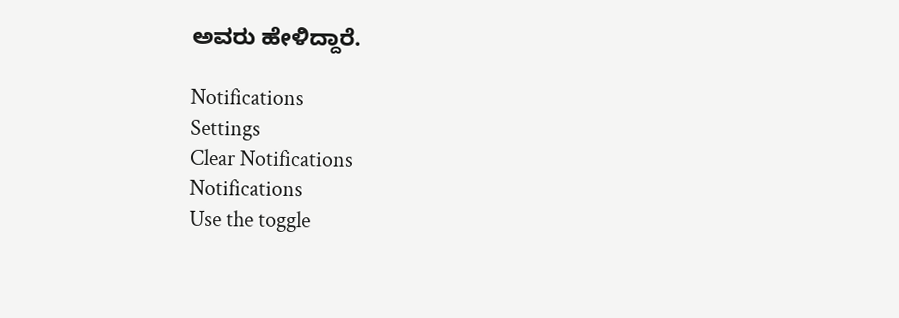ಅವರು ಹೇಳಿದ್ದಾರೆ.

Notifications
Settings
Clear Notifications
Notifications
Use the toggle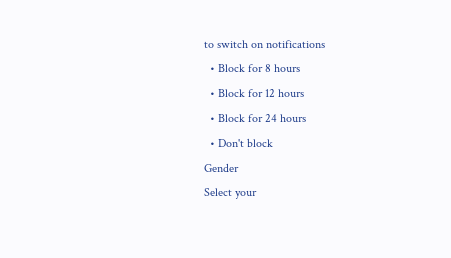to switch on notifications
  • Block for 8 hours
  • Block for 12 hours
  • Block for 24 hours
  • Don't block
Gender
Select your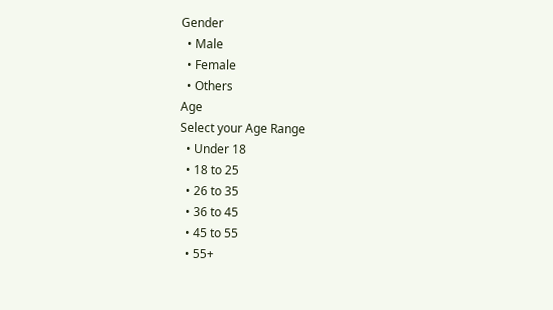Gender
  • Male
  • Female
  • Others
Age
Select your Age Range
  • Under 18
  • 18 to 25
  • 26 to 35
  • 36 to 45
  • 45 to 55
  • 55+